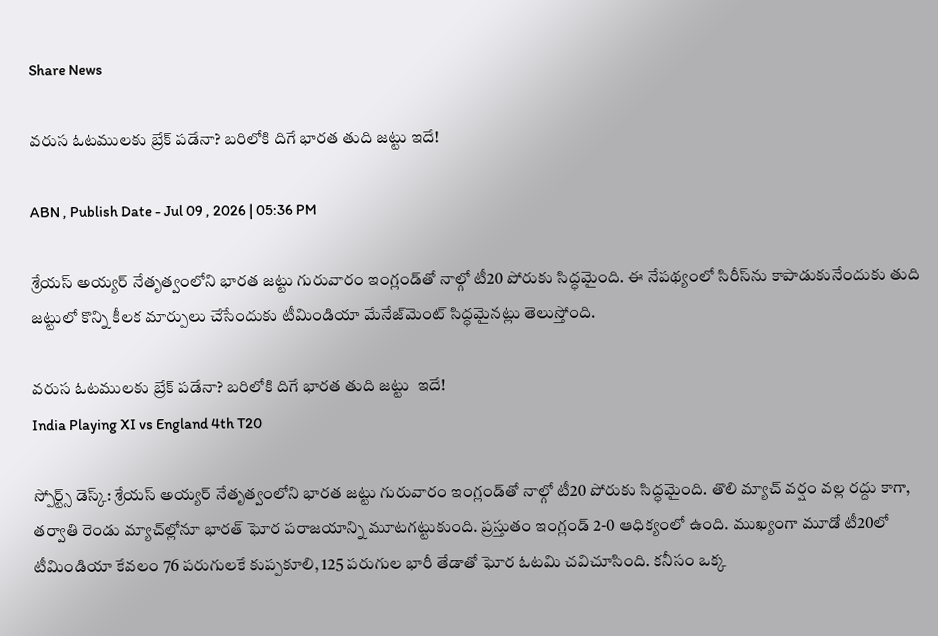Share News

వరుస ఓటములకు బ్రేక్ పడేనా? బరిలోకి దిగే భారత తుది జట్టు ఇదే!

ABN , Publish Date - Jul 09 , 2026 | 05:36 PM

శ్రేయస్ అయ్యర్ నేతృత్వంలోని భారత జట్టు గురువారం ఇంగ్లండ్‌తో నాల్గో టీ20 పోరుకు సిద్ధమైంది. ఈ నేపథ్యంలో సిరీస్‌ను కాపాడుకునేందుకు తుది జట్టులో కొన్ని కీలక మార్పులు చేసేందుకు టీమిండియా మేనేజ్‌మెంట్ సిద్ధమైనట్లు తెలుస్తోంది.

వరుస ఓటములకు బ్రేక్ పడేనా? బరిలోకి దిగే భారత తుది జట్టు  ఇదే!
India Playing XI vs England 4th T20

స్పోర్ట్స్ డెస్క్: శ్రేయస్ అయ్యర్ నేతృత్వంలోని భారత జట్టు గురువారం ఇంగ్లండ్‌తో నాల్గో టీ20 పోరుకు సిద్ధమైంది. తొలి మ్యాచ్ వర్షం వల్ల రద్దు కాగా, తర్వాతి రెండు మ్యాచ్‌ల్లోనూ భారత్ ఘోర పరాజయాన్ని మూటగట్టుకుంది. ప్రస్తుతం ఇంగ్లండ్ 2-0 ఆధిక్యంలో ఉంది. ముఖ్యంగా మూడో టీ20లో టీమిండియా కేవలం 76 పరుగులకే కుప్పకూలి, 125 పరుగుల భారీ తేడాతో ఘోర ఓటమి చవిచూసింది. కనీసం ఒక్క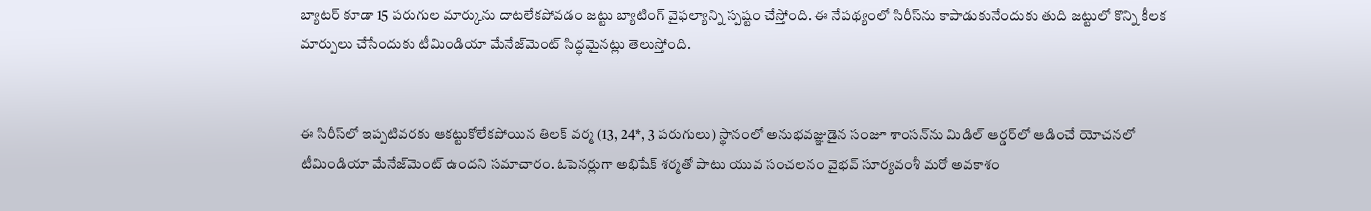బ్యాటర్ కూడా 15 పరుగుల మార్కును దాటలేకపోవడం జట్టు బ్యాటింగ్ వైఫల్యాన్ని స్పష్టం చేస్తోంది. ఈ నేపథ్యంలో సిరీస్‌ను కాపాడుకునేందుకు తుది జట్టులో కొన్ని కీలక మార్పులు చేసేందుకు టీమిండియా మేనేజ్‌మెంట్ సిద్ధమైనట్లు తెలుస్తోంది.


ఈ సిరీస్‌లో ఇప్పటివరకు ఆకట్టుకోలేకపోయిన తిలక్ వర్మ (13, 24*, 3 పరుగులు) స్థానంలో అనుభవజ్ఞుడైన సంజూ శాంసన్‌ను మిడిల్ ఆర్డర్‌లో ఆడించే యోచనలో టీమిండియా మేనేజ్‌మెంట్ ఉందని సమాచారం. ఓపెనర్లుగా అభిషేక్ శర్మతో పాటు యువ సంచలనం వైభవ్ సూర్యవంశీ మరో అవకాశం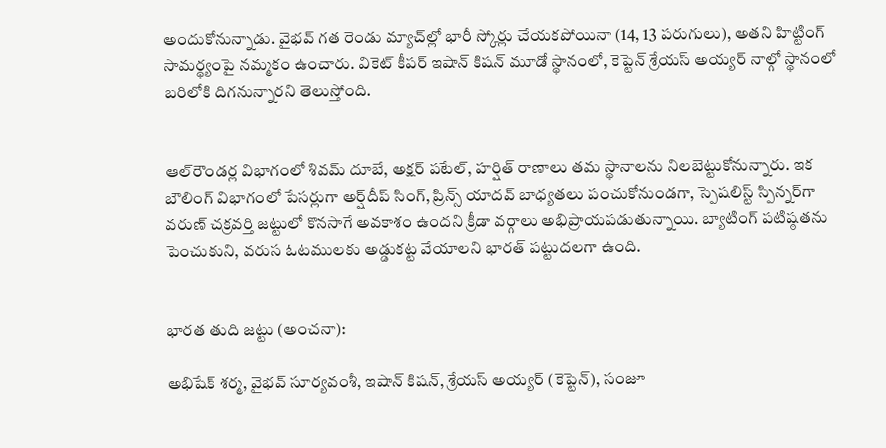అందుకోనున్నాడు. వైభవ్ గత రెండు మ్యాచ్‌ల్లో భారీ స్కోర్లు చేయకపోయినా (14, 13 పరుగులు), అతని హిట్టింగ్ సామర్థ్యంపై నమ్మకం ఉంచారు. వికెట్ కీపర్ ఇషాన్ కిషన్ మూడో స్థానంలో, కెప్టెన్ శ్రేయస్ అయ్యర్ నాల్గో స్థానంలో బరిలోకి దిగనున్నారని తెలుస్తోంది.


ఆల్‌రౌండర్ల విభాగంలో శివమ్ దూబే, అక్షర్ పటేల్, హర్షిత్ రాణాలు తమ స్థానాలను నిలబెట్టుకోనున్నారు. ఇక బౌలింగ్ విభాగంలో పేసర్లుగా అర్ష్‌దీప్ సింగ్, ప్రిన్స్ యాదవ్ బాధ్యతలు పంచుకోనుండగా, స్పెషలిస్ట్ స్పిన్నర్‌గా వరుణ్ చక్రవర్తి జట్టులో కొనసాగే అవకాశం ఉందని క్రీడా వర్గాలు అభిప్రాయపడుతున్నాయి. బ్యాటింగ్ పటిష్ఠతను పెంచుకుని, వరుస ఓటములకు అడ్డుకట్ట వేయాలని భారత్ పట్టుదలగా ఉంది.


భారత తుది జట్టు (అంచనా):

అభిషేక్ శర్మ, వైభవ్ సూర్యవంశీ, ఇషాన్ కిషన్, శ్రేయస్ అయ్యర్ (కెప్టెన్), సంజూ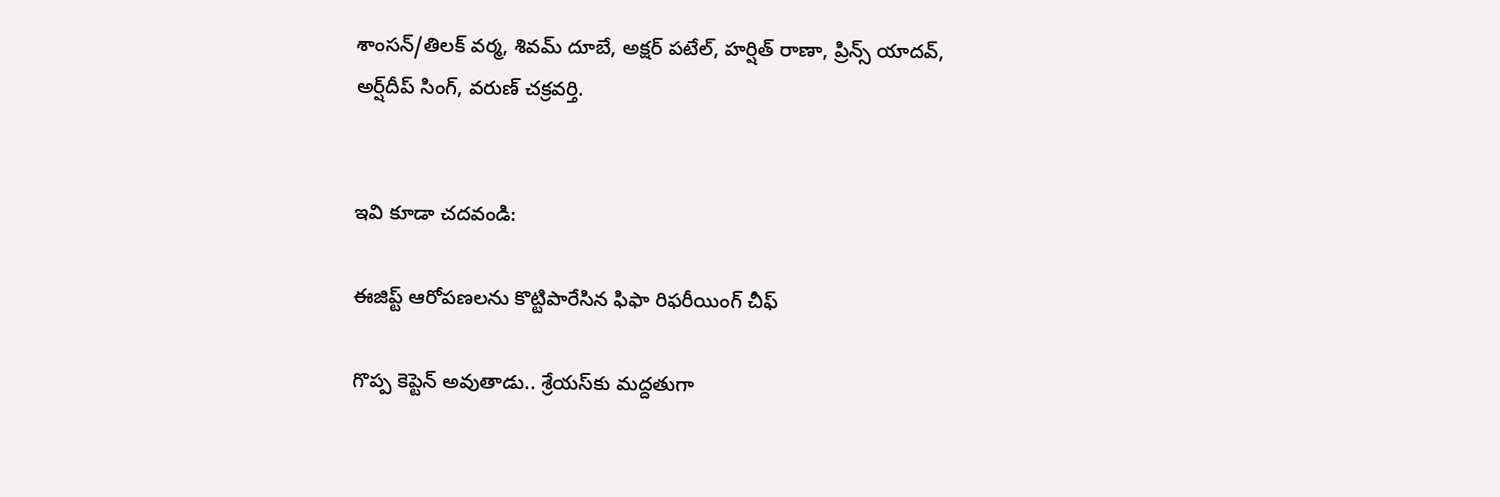శాంసన్/తిలక్ వర్మ, శివమ్ దూబే, అక్షర్ పటేల్, హర్షిత్ రాణా, ప్రిన్స్ యాదవ్, అర్ష్‌దీప్ సింగ్, వరుణ్ చక్రవర్తి.


ఇవి కూడా చదవండి:

ఈజిప్ట్ ఆరోపణలను కొట్టిపారేసిన ఫిఫా రిఫరీయింగ్ చీఫ్

గొప్ప కెప్టెన్‌ అవుతాడు.. శ్రేయస్‌కు మద్దతుగా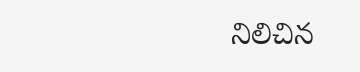నిలిచిన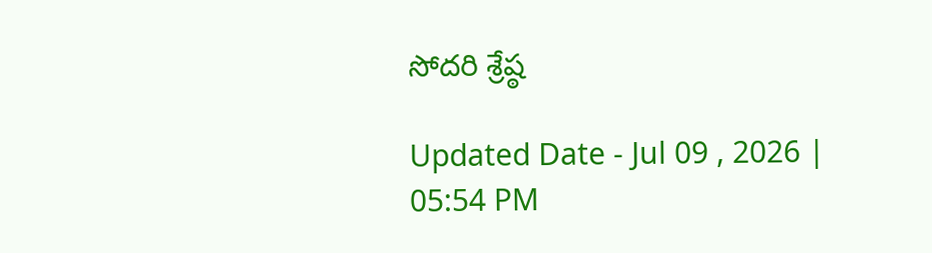సోదరి శ్రేష్ఠ

Updated Date - Jul 09 , 2026 | 05:54 PM